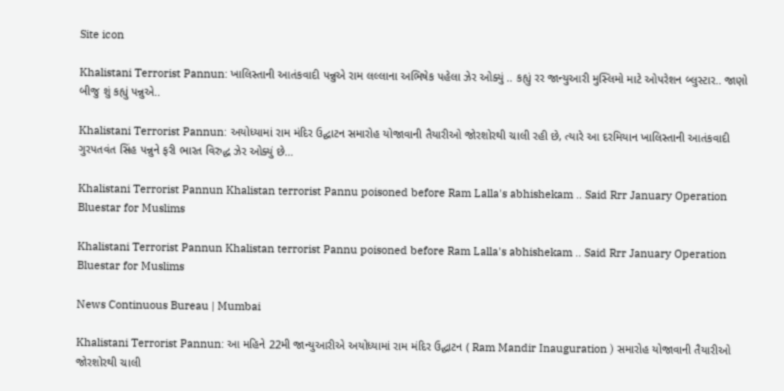Site icon

Khalistani Terrorist Pannun: ખાલિસ્તાની આતંકવાદી પન્નુએ રામ લલ્લાના અભિષેક પહેલા ઝેર ઓક્યું .. કહ્યું રર જાન્યુઆરી મુસ્લિમો માટે ઓપરેશન બ્લુસ્ટાર.. જાણો બીજુ શું કહ્યું પન્નુએ..

Khalistani Terrorist Pannun: અયોધ્યામાં રામ મંદિર ઉદ્ઘાટન સમારોહ યોજાવાની તૈયારીઓ જોરશોરથી ચાલી રહી છે, ત્યારે આ દરમિયાન ખાલિસ્તાની આતંકવાદી ગુરપતવંત સિંહ પન્નુને ફરી ભારત વિરુદ્ધ ઝેર ઓક્યું છે…

Khalistani Terrorist Pannun Khalistan terrorist Pannu poisoned before Ram Lalla's abhishekam .. Said Rrr January Operation Bluestar for Muslims

Khalistani Terrorist Pannun Khalistan terrorist Pannu poisoned before Ram Lalla's abhishekam .. Said Rrr January Operation Bluestar for Muslims

News Continuous Bureau | Mumbai

Khalistani Terrorist Pannun: આ મહિને 22મી જાન્યુઆરીએ અયોધ્યામાં રામ મંદિર ઉદ્ઘાટન ( Ram Mandir Inauguration ) સમારોહ યોજાવાની તૈયારીઓ જોરશોરથી ચાલી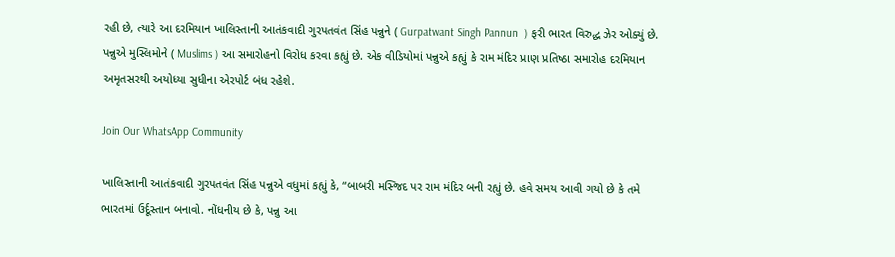રહી છે, ત્યારે આ દરમિયાન ખાલિસ્તાની આતંકવાદી ગુરપતવંત સિંહ પન્નુને ( Gurpatwant Singh Pannun  ) ફરી ભારત વિરુદ્ધ ઝેર ઓક્યું છે. પન્નુએ મુસ્લિમોને ( Muslims ) આ સમારોહનો વિરોધ કરવા કહ્યું છે. એક વીડિયોમાં પન્નુએ કહ્યું કે રામ મંદિર પ્રાણ પ્રતિષ્ઠા સમારોહ દરમિયાન અમૃતસરથી અયોધ્યા સુધીના એરપોર્ટ બંધ રહેશે.

Join Our WhatsApp Community

ખાલિસ્તાની આતંકવાદી ગુરપતવંત સિંહ પન્નુએ વધુમાં કહ્યું કે, “બાબરી મસ્જિદ પર રામ મંદિર બની રહ્યું છે. હવે સમય આવી ગયો છે કે તમે ભારતમાં ઉર્દૂસ્તાન બનાવો. નોંધનીય છે કે, પન્નુ આ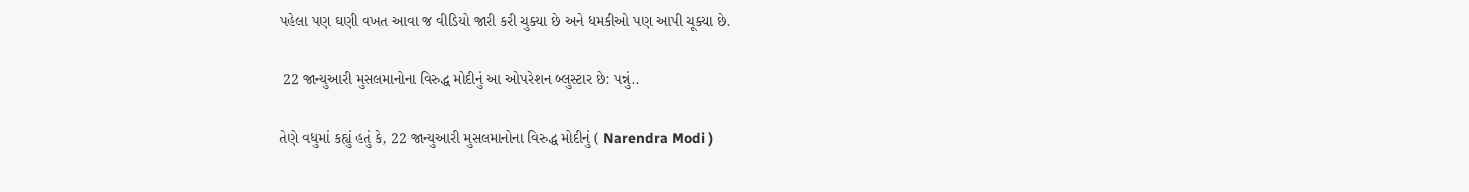પહેલા પણ ઘણી વખત આવા જ વીડિયો જારી કરી ચુક્યા છે અને ધમકીઓ પણ આપી ચૂક્યા છે.

 22 જાન્યુઆરી મુસલમાનોના વિરુદ્ધ મોદીનું આ ઓપરેશન બ્લુસ્ટાર છે: પન્નું..

તેણે વધુમાં કહ્યું હતું કે, 22 જાન્યુઆરી મુસલમાનોના વિરુદ્ધ મોદીનું ( Narendra Modi )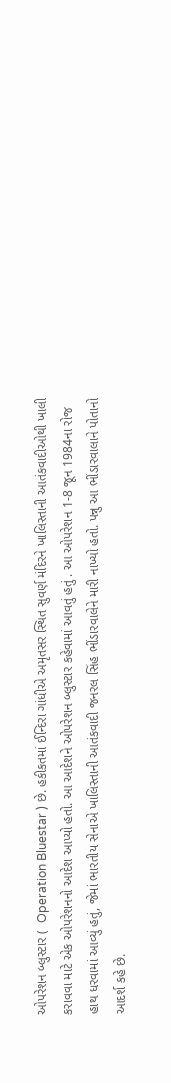ઓપરેશન બ્લુસ્ટાર (  Operation Bluestar ) છે. હકીકતમાં ઈન્દિરા ગાંધીએ અમૃતસર સ્થિત સુવર્ણ મંદિરને ખાલિસ્તાની આતંકવાદીઓથી ખાલી કરાવવા માટે એક ઓપરેશનનો આદેશ આપ્યો હતો. આ આદેશને ઓપરેશન બ્લુસ્ટાર કહેવામાં આવતું હતું . આ ઓપરેશન 1-8 જૂન 1984ના રોજ હાથ ધરવામાં આવ્યું હતું, જેમાં ભારતીય સેનાએ ખાલિસ્તાની આતંકવાદી જનરલ સિંહ ભીંડારવાલેને મારી નાખ્યો હતો. પન્નુ આ ભીંડારવાલાને પોતાનો આદર્શ કહે છે.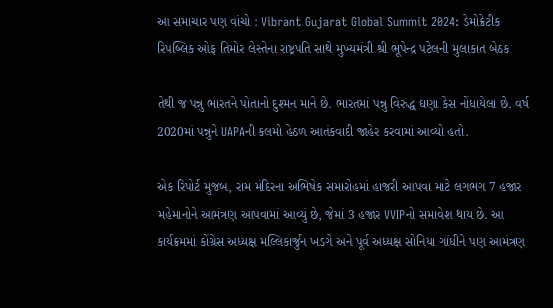આ સમાચાર પણ વાંચો : Vibrant Gujarat Global Summit 2024: ડેમોક્રેટીક રિપબ્લિક ઓફ તિમોર લેસ્તેના રાષ્ટ્રપતિ સાથે મુખ્યમંત્રી શ્રી ભૂપેન્દ્ર પટેલની મુલાકાત બેઠક

તેથી જ પન્નુ ભારતને પોતાનો દુશ્મન માને છે. ભારતમાં પન્નુ વિરુદ્ધ ઘણા કેસ નોંધાયેલા છે. વર્ષ 2020માં પન્નુને UAPAની કલમો હેઠળ આતંકવાદી જાહેર કરવામાં આવ્યો હતો.

એક રિપોર્ટ મુજબ, રામ મંદિરના અભિષેક સમારોહમાં હાજરી આપવા માટે લગભગ 7 હજાર મહેમાનોને આમંત્રણ આપવામાં આવ્યું છે, જેમાં 3 હજાર VVIPનો સમાવેશ થાય છે. આ કાર્યક્રમમાં કોંગ્રેસ અધ્યક્ષ મલ્લિકાર્જુન ખડગે અને પૂર્વ અધ્યક્ષ સોનિયા ગાંધીને પણ આમંત્રણ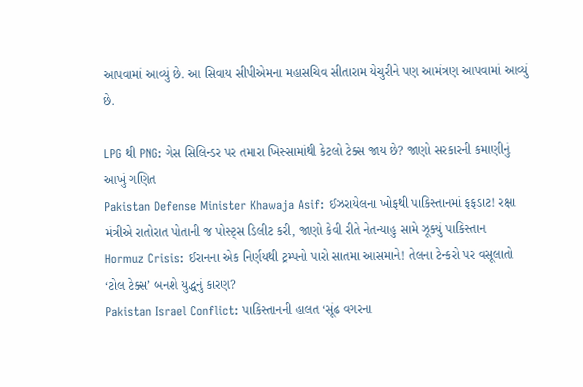આપવામાં આવ્યું છે. આ સિવાય સીપીએમના મહાસચિવ સીતારામ યેચુરીને પણ આમંત્રણ આપવામાં આવ્યું છે.

LPG થી PNG: ગેસ સિલિન્ડર પર તમારા ખિસ્સામાંથી કેટલો ટેક્સ જાય છે? જાણો સરકારની કમાણીનું આખું ગણિત
Pakistan Defense Minister Khawaja Asif: ઈઝરાયેલના ખોફથી પાકિસ્તાનમાં ફફડાટ! રક્ષા મંત્રીએ રાતોરાત પોતાની જ પોસ્ટ્સ ડિલીટ કરી, જાણો કેવી રીતે નેતન્યાહુ સામે ઝૂક્યું પાકિસ્તાન
Hormuz Crisis: ઈરાનના એક નિર્ણયથી ટ્રમ્પનો પારો સાતમા આસમાને! તેલના ટેન્કરો પર વસૂલાતો ‘ટોલ ટેક્સ’ બનશે યુદ્ધનું કારણ?
Pakistan Israel Conflict: પાકિસ્તાનની હાલત ‘સૂંઢ વગરના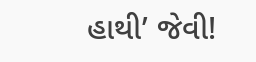હાથી’ જેવી!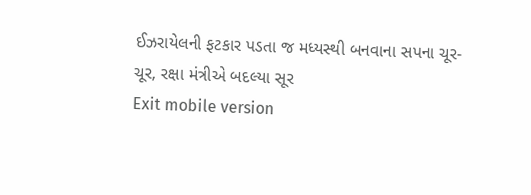ઈઝરાયેલની ફટકાર પડતા જ મધ્યસ્થી બનવાના સપના ચૂર-ચૂર, રક્ષા મંત્રીએ બદલ્યા સૂર
Exit mobile version